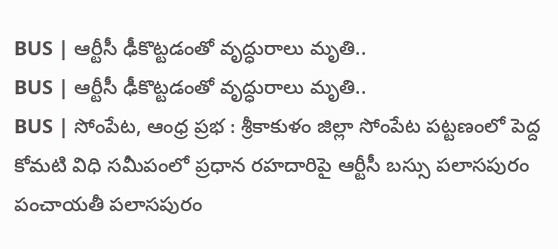BUS | ఆర్టీసీ ఢీకొట్టడంతో వృద్ధురాలు మృతి..
BUS | ఆర్టీసీ ఢీకొట్టడంతో వృద్ధురాలు మృతి..
BUS | సోంపేట, ఆంధ్ర ప్రభ : శ్రీకాకుళం జిల్లా సోంపేట పట్టణంలో పెద్ద కోమటి విధి సమీపంలో ప్రధాన రహదారిపై ఆర్టీసీ బస్సు పలాసపురం పంచాయతీ పలాసపురం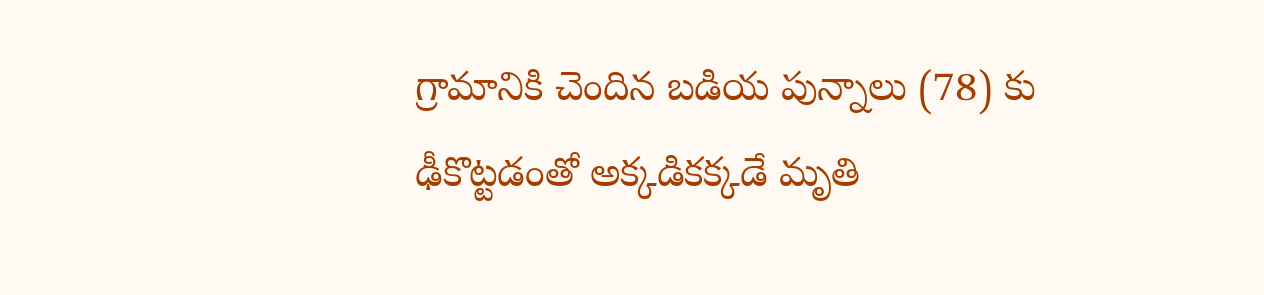గ్రామానికి చెందిన బడియ పున్నాలు (78) కు ఢీకొట్టడంతో అక్కడికక్కడే మృతి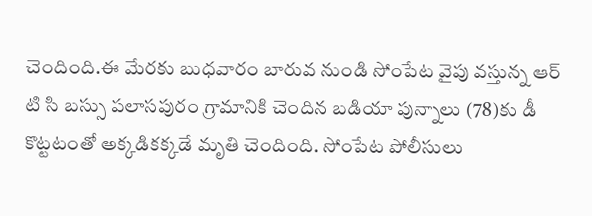చెందింది.ఈ మేరకు బుధవారం బారువ నుండి సోంపేట వైపు వస్తున్న ఆర్ టి సి బస్సు పలాసపురం గ్రామానికి చెందిన బడియా పున్నాలు (78)కు డీ కొట్టటంతో అక్కడికక్కడే మృతి చెందింది. సోంపేట పోలీసులు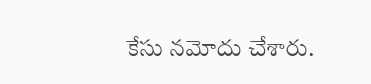కేసు నమోదు చేశారు.